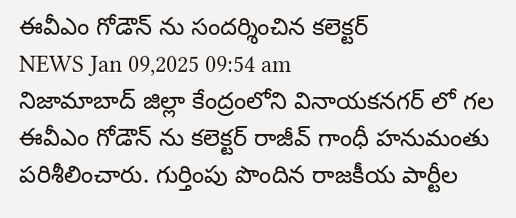ఈవీఎం గోడౌన్ ను సందర్శించిన కలెక్టర్
NEWS Jan 09,2025 09:54 am
నిజామాబాద్ జిల్లా కేంద్రంలోని వినాయకనగర్ లో గల ఈవీఎం గోడౌన్ ను కలెక్టర్ రాజీవ్ గాంధీ హనుమంతు పరిశీలించారు. గుర్తింపు పొందిన రాజకీయ పార్టీల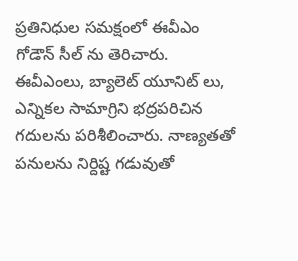ప్రతినిధుల సమక్షంలో ఈవీఎం గోడౌన్ సీల్ ను తెరిచారు. ఈవీఎంలు, బ్యాలెట్ యూనిట్ లు, ఎన్నికల సామాగ్రిని భద్రపరిచిన గదులను పరిశీలించారు. నాణ్యతతో పనులను నిర్దిష్ట గడువుతో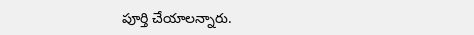పూర్తి చేయాలన్నారు.